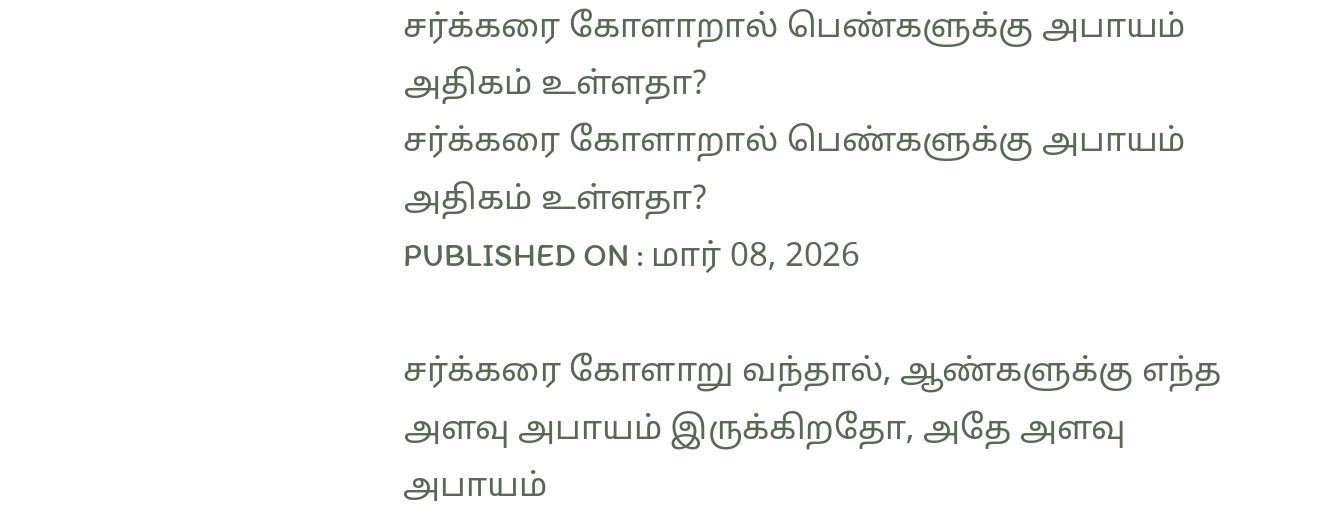சர்க்கரை கோளாறால் பெண்களுக்கு அபாயம் அதிகம் உள்ளதா?
சர்க்கரை கோளாறால் பெண்களுக்கு அபாயம் அதிகம் உள்ளதா?
PUBLISHED ON : மார் 08, 2026

சர்க்கரை கோளாறு வந்தால், ஆண்களுக்கு எந்த அளவு அபாயம் இருக்கிறதோ, அதே அளவு அபாயம்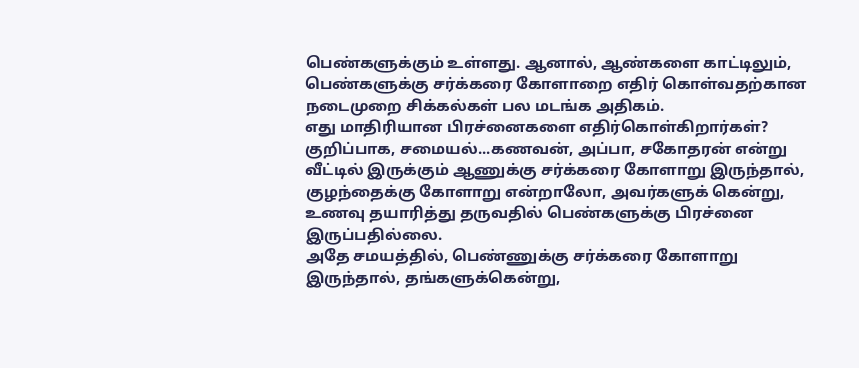பெண்களுக்கும் உள்ளது. ஆனால், ஆண்களை காட்டிலும், பெண்களுக்கு சர்க்கரை கோளாறை எதிர் கொள்வதற்கான நடைமுறை சிக்கல்கள் பல மடங்க அதிகம்.
எது மாதிரியான பிரச்னைகளை எதிர்கொள்கிறார்கள்?
குறிப்பாக, சமையல்...கணவன், அப்பா, சகோதரன் என்று வீட்டில் இருக்கும் ஆணுக்கு சர்க்கரை கோளாறு இருந்தால், குழந்தைக்கு கோளாறு என்றாலோ, அவர்களுக் கென்று, உணவு தயாரித்து தருவதில் பெண்களுக்கு பிரச்னை இருப்பதில்லை.
அதே சமயத்தில், பெண்ணுக்கு சர்க்கரை கோளாறு இருந்தால், தங்களுக்கென்று,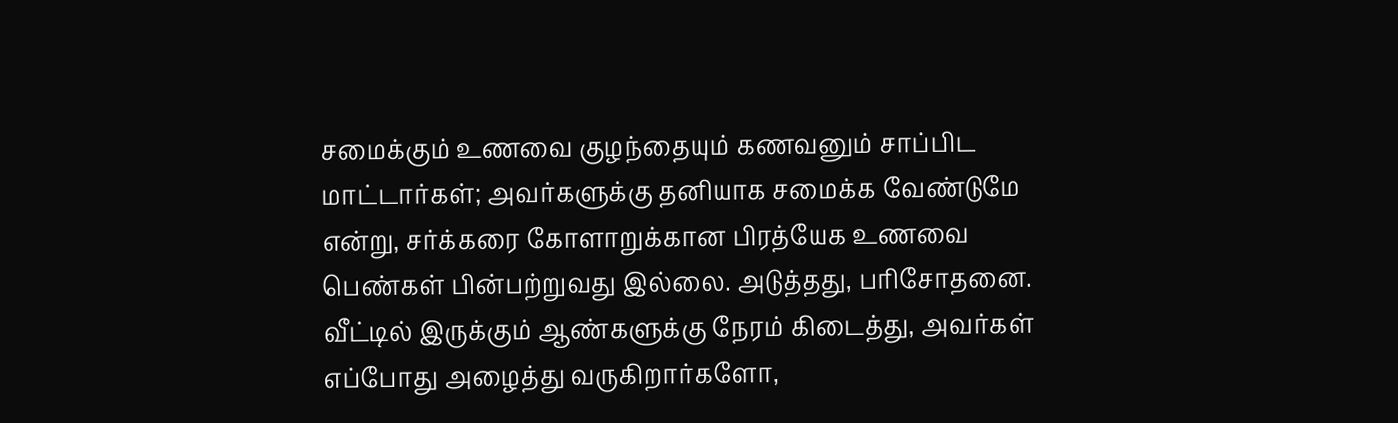சமைக்கும் உணவை குழந்தையும் கணவனும் சாப்பிட மாட்டார்கள்; அவர்களுக்கு தனியாக சமைக்க வேண்டுமே என்று, சர்க்கரை கோளாறுக்கான பிரத்யேக உணவை பெண்கள் பின்பற்றுவது இல்லை. அடுத்தது, பரிசோதனை.
வீட்டில் இருக்கும் ஆண்களுக்கு நேரம் கிடைத்து, அவர்கள் எப்போது அழைத்து வருகிறார்களோ,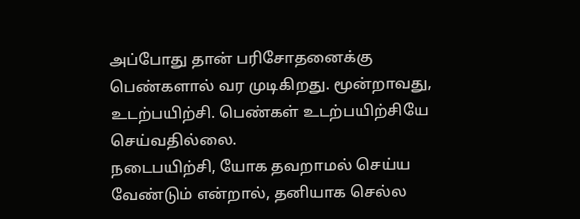அப்போது தான் பரிசோதனைக்கு பெண்களால் வர முடிகிறது. மூன்றாவது, உடற்பயிற்சி. பெண்கள் உடற்பயிற்சியே செய்வதில்லை.
நடைபயிற்சி, யோக தவறாமல் செய்ய வேண்டும் என்றால், தனியாக செல்ல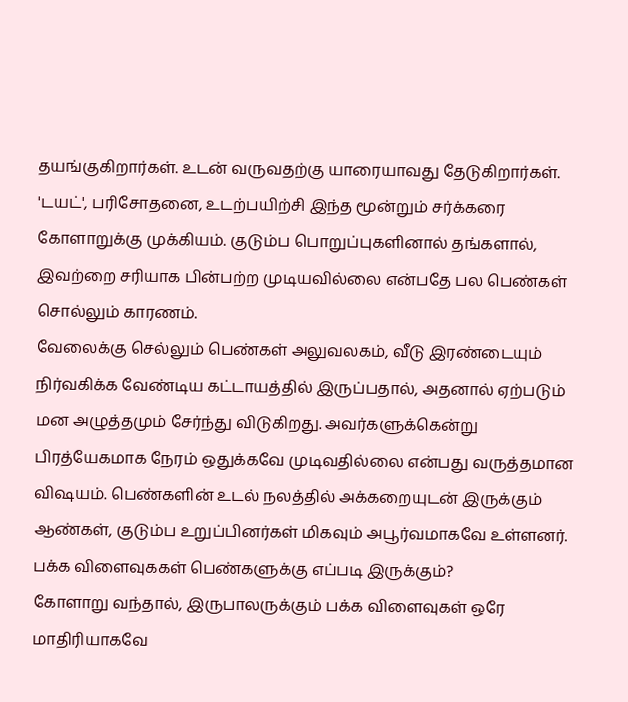தயங்குகிறார்கள். உடன் வருவதற்கு யாரையாவது தேடுகிறார்கள். 'டயட்', பரிசோதனை, உடற்பயிற்சி இந்த மூன்றும் சர்க்கரை கோளாறுக்கு முக்கியம். குடும்ப பொறுப்புகளினால் தங்களால், இவற்றை சரியாக பின்பற்ற முடியவில்லை என்பதே பல பெண்கள் சொல்லும் காரணம்.
வேலைக்கு செல்லும் பெண்கள் அலுவலகம், வீடு இரண்டையும் நிர்வகிக்க வேண்டிய கட்டாயத்தில் இருப்பதால், அதனால் ஏற்படும் மன அழுத்தமும் சேர்ந்து விடுகிறது. அவர்களுக்கென்று பிரத்யேகமாக நேரம் ஒதுக்கவே முடிவதில்லை என்பது வருத்தமான விஷயம். பெண்களின் உடல் நலத்தில் அக்கறையுடன் இருக்கும் ஆண்கள், குடும்ப உறுப்பினர்கள் மிகவும் அபூர்வமாகவே உள்ளனர்.
பக்க விளைவுககள் பெண்களுக்கு எப்படி இருக்கும்?
கோளாறு வந்தால், இருபாலருக்கும் பக்க விளைவுகள் ஒரே மாதிரியாகவே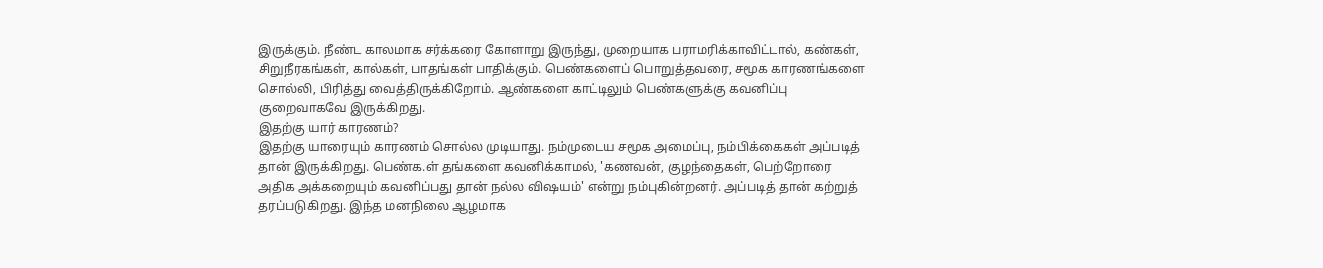இருக்கும். நீண்ட காலமாக சர்க்கரை கோளாறு இருந்து, முறையாக பராமரிக்காவிட்டால், கண்கள், சிறுநீரகங்கள், கால்கள், பாதங்கள் பாதிக்கும். பெண்களைப் பொறுத்தவரை, சமூக காரணங்களை சொல்லி, பிரித்து வைத்திருக்கிறோம். ஆண்களை காட்டிலும் பெண்களுக்கு கவனிப்பு குறைவாகவே இருக்கிறது.
இதற்கு யார் காரணம்?
இதற்கு யாரையும் காரணம் சொல்ல முடியாது. நம்முடைய சமூக அமைப்பு, நம்பிக்கைகள் அப்படித் தான் இருக்கிறது. பெண்க.ள் தங்களை கவனிக்காமல், 'கணவன், குழந்தைகள், பெற்றோரை அதிக அக்கறையும் கவனிப்பது தான் நல்ல விஷயம்' என்று நம்புகின்றனர். அப்படித் தான் கற்றுத் தரப்படுகிறது. இந்த மனநிலை ஆழமாக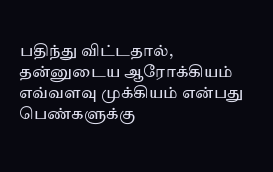பதிந்து விட்டதால், தன்னுடைய ஆரோக்கியம் எவ்வளவு முக்கியம் என்பது பெண்களுக்கு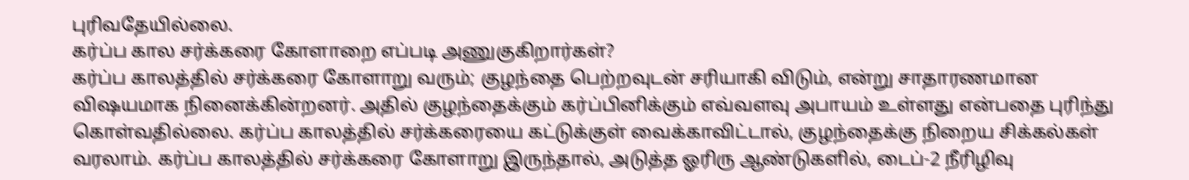புரிவதேயில்லை.
கர்ப்ப கால சர்க்கரை கோளாறை எப்படி அணுகுகிறார்கள்?
கர்ப்ப காலத்தில் சர்க்கரை கோளாறு வரும்; குழந்தை பெற்றவுடன் சரியாகி விடும், என்று சாதாரணமான விஷயமாக நினைக்கின்றனர். அதில் குழந்தைக்கும் கர்ப்பினிக்கும் எவ்வளவு அபாயம் உள்ளது என்பதை புரிந்து கொள்வதில்லை. கர்ப்ப காலத்தில் சர்க்கரையை கட்டுக்குள் வைக்காவிட்டால், குழந்தைக்கு நிறைய சிக்கல்கள் வரலாம். கர்ப்ப காலத்தில் சர்க்கரை கோளாறு இருந்தால், அடுத்த ஓரிரு ஆண்டுகளில், டைப்-2 நீரிழிவு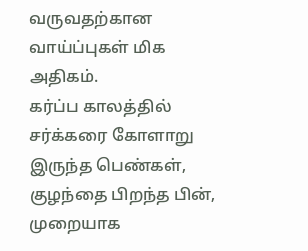வருவதற்கான வாய்ப்புகள் மிக அதிகம்.
கர்ப்ப காலத்தில் சர்க்கரை கோளாறு இருந்த பெண்கள், குழந்தை பிறந்த பின், முறையாக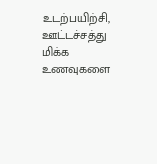உடற்பயிற்சி, ஊட்டச்சத்து மிக்க உணவுகளை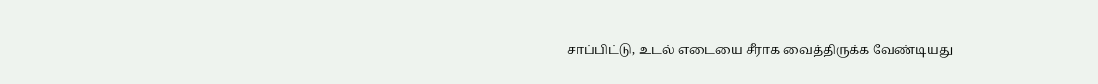சாப்பிட்டு, உடல் எடையை சீராக வைத்திருக்க வேண்டியது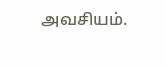அவசியம்.